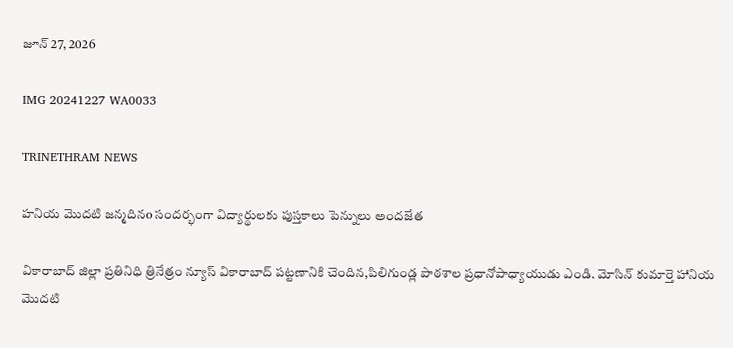జూన్ 27, 2026

IMG 20241227 WA0033

TRINETHRAM NEWS

హనియ మొదటి జన్మదినo సందర్భంగా విద్యార్థులకు పుస్తకాలు పెన్నులు అందజేత

వికారాబాద్ జిల్లా ప్రతినిధి త్రినేత్రం న్యూస్ వికారాబాద్ పట్టణానికి చెందిన,పిలిగుండ్ల పాఠశాల ప్రధానోపాధ్యాయుడు ఎండి. మోసిన్ కుమార్తె హానియ మొదటి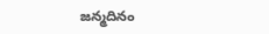జన్మదినం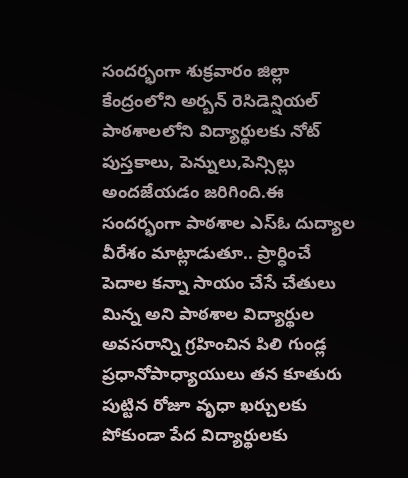సందర్భంగా శుక్రవారం జిల్లా కేంద్రంలోని అర్బన్ రెసిడెన్షియల్ పాఠశాలలోని విద్యార్థులకు నోట్ పుస్తకాలు, పెన్నులు,పెన్సిల్లు అందజేయడం జరిగింది.ఈ సందర్భంగా పాఠశాల ఎస్ఓ దుద్యాల వీరేశం మాట్లాడుతూ.. ప్రార్ధించే పెదాల కన్నా సాయం చేసే చేతులు మిన్న అని పాఠశాల విద్యార్థుల అవసరాన్ని గ్రహించిన పిలి గుండ్ల ప్రధానోపాధ్యాయులు తన కూతురు పుట్టిన రోజూ వృధా ఖర్చులకు పోకుండా పేద విద్యార్థులకు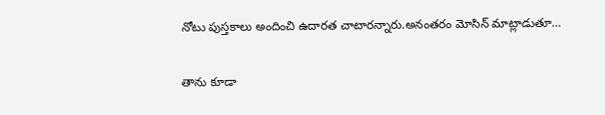నోటు పుస్తకాలు అందించి ఉదారత చాటారన్నారు.అనంతరం మోసిన్ మాట్లాడుతూ…

తాను కూడా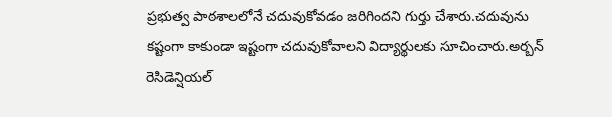ప్రభుత్వ పాఠశాలలోనే చదువుకోవడం జరిగిందని గుర్తు చేశారు.చదువును కష్టంగా కాకుండా ఇష్టంగా చదువుకోవాలని విద్యార్థులకు సూచించారు.అర్బన్ రెసిడెన్షియల్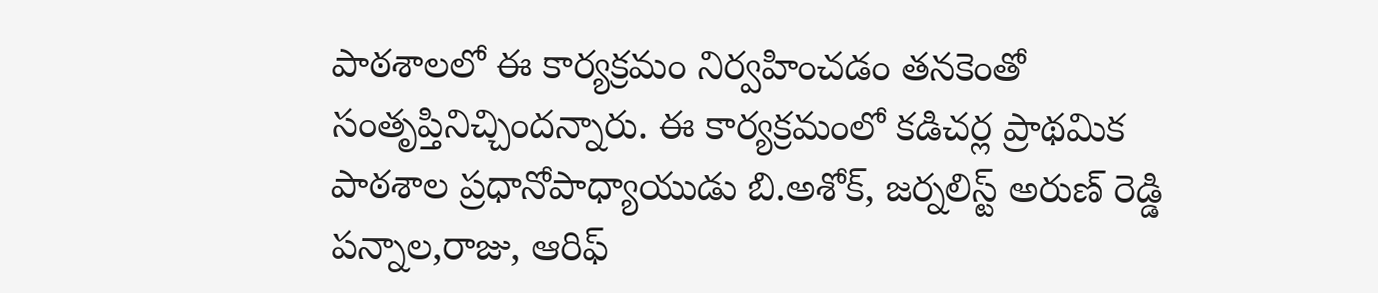పాఠశాలలో ఈ కార్యక్రమం నిర్వహించడం తనకెంతో సంతృప్తినిచ్చిందన్నారు. ఈ కార్యక్రమంలో కడిచర్ల ప్రాథమిక పాఠశాల ప్రధానోపాధ్యాయుడు బి.అశోక్, జర్నలిస్ట్ అరుణ్ రెడ్డి పన్నాల,రాజు, ఆరిఫ్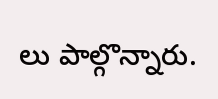లు పాల్గొన్నారు.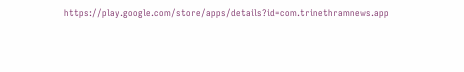https://play.google.com/store/apps/details?id=com.trinethramnews.app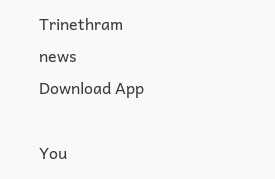Trinethram news
Download App

You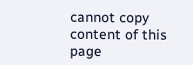cannot copy content of this page